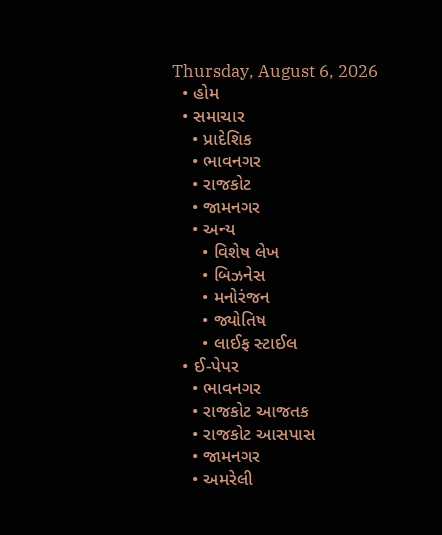Thursday, August 6, 2026
  • હોમ
  • સમાચાર
    • પ્રાદેશિક
    • ભાવનગર
    • રાજકોટ
    • જામનગર
    • અન્ય
      • વિશેષ લેખ
      • બિઝનેસ
      • મનોરંજન
      • જ્યોતિષ
      • લાઈફ સ્ટાઈલ
  • ઈ-પેપર
    • ભાવનગર
    • રાજકોટ આજતક
    • રાજકોટ આસપાસ
    • જામનગર
    • અમરેલી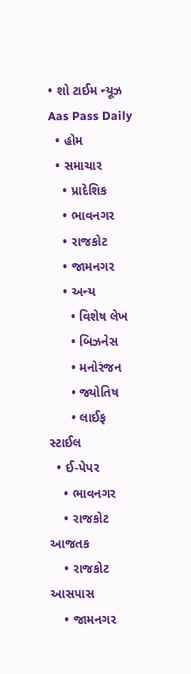• શો ટાઈમ ન્યૂઝ
Aas Pass Daily
  • હોમ
  • સમાચાર
    • પ્રાદેશિક
    • ભાવનગર
    • રાજકોટ
    • જામનગર
    • અન્ય
      • વિશેષ લેખ
      • બિઝનેસ
      • મનોરંજન
      • જ્યોતિષ
      • લાઈફ સ્ટાઈલ
  • ઈ-પેપર
    • ભાવનગર
    • રાજકોટ આજતક
    • રાજકોટ આસપાસ
    • જામનગર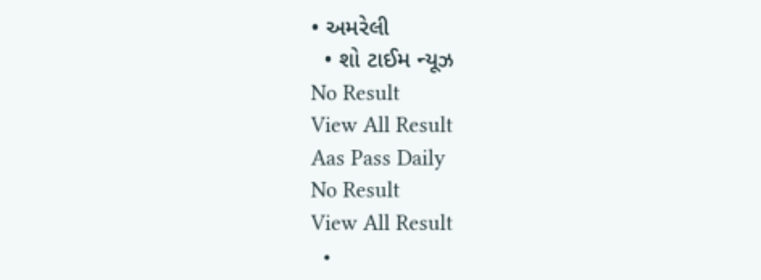• અમરેલી
  • શો ટાઈમ ન્યૂઝ
No Result
View All Result
Aas Pass Daily
No Result
View All Result
  •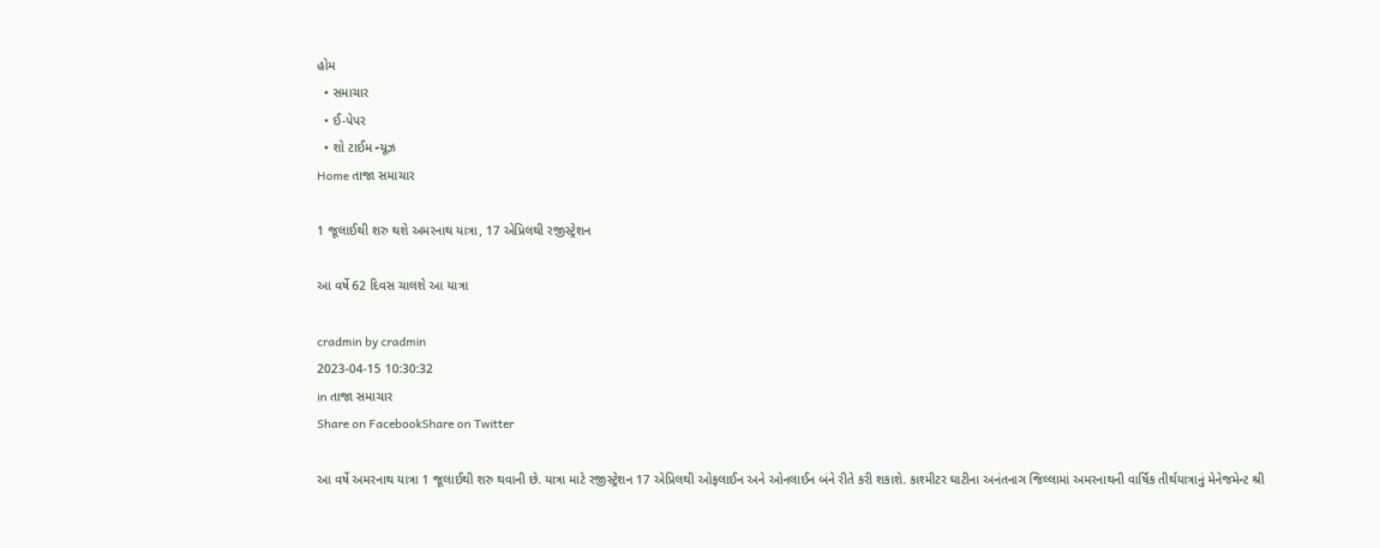હોમ
  • સમાચાર
  • ઈ-પેપર
  • શો ટાઈમ ન્યૂઝ
Home તાજા સમાચાર

1 જૂલાઈથી શરુ થશે અમરનાથ યાત્રા, 17 એપ્રિલથી રજીસ્ટ્રેશન

આ વર્ષે 62 દિવસ ચાલશે આ યાત્રા

cradmin by cradmin
2023-04-15 10:30:32
in તાજા સમાચાર
Share on FacebookShare on Twitter

આ વર્ષે અમરનાથ યાત્રા 1 જૂલાઈથી શરુ થવાની છે. યાત્રા માટે રજીસ્ટ્રેશન 17 એપ્રિલથી ઓફલાઈન અને ઓનલાઈન બંને રીતે કરી શકાશે. કાશ્મીટર ઘાટીના અનંતનાગ જિલ્લામાં અમરનાથની વાર્ષિક તીર્થયાત્રાનું મેનેજમેન્ટ શ્રી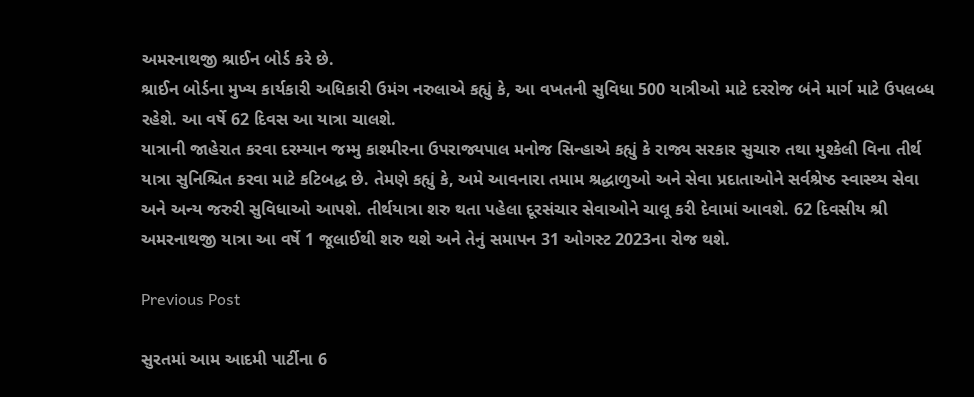અમરનાથજી શ્રાઈન બોર્ડ કરે છે.
શ્રાઈન બોર્ડના મુખ્ય કાર્યકારી અધિકારી ઉમંગ નરુલાએ કહ્યું કે, આ વખતની સુવિધા 500 યાત્રીઓ માટે દરરોજ બંને માર્ગ માટે ઉપલબ્ધ રહેશે. આ વર્ષે 62 દિવસ આ યાત્રા ચાલશે.
યાત્રાની જાહેરાત કરવા દરમ્યાન જમ્મુ કાશ્મીરના ઉપરાજ્યપાલ મનોજ સિન્હાએ કહ્યું કે રાજ્ય સરકાર સુચારુ તથા મુશ્કેલી વિના તીર્થ યાત્રા સુનિશ્ચિત કરવા માટે કટિબદ્ધ છે. તેમણે કહ્યું કે, અમે આવનારા તમામ શ્રદ્ધાળુઓ અને સેવા પ્રદાતાઓને સર્વશ્રેષ્ઠ સ્વાસ્થ્ય સેવા અને અન્ય જરુરી સુવિધાઓ આપશે. તીર્થયાત્રા શરુ થતા પહેલા દૂરસંચાર સેવાઓને ચાલૂ કરી દેવામાં આવશે. 62 દિવસીય શ્રી અમરનાથજી યાત્રા આ વર્ષે 1 જૂલાઈથી શરુ થશે અને તેનું સમાપન 31 ઓગસ્ટ 2023ના રોજ થશે.

Previous Post

સુરતમાં આમ આદમી પાર્ટીના 6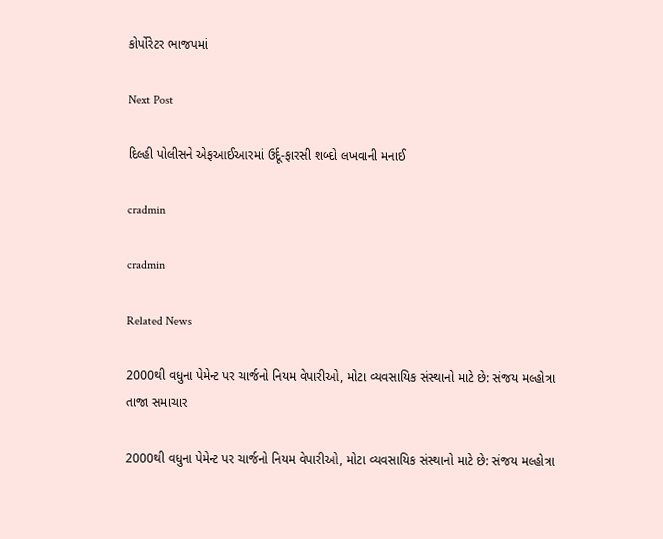કોર્પોરેટર ભાજપમાં

Next Post

દિલ્હી પોલીસને એફઆઈઆરમાં ઉર્દૂ-ફારસી શબ્દો લખવાની મનાઈ

cradmin

cradmin

Related News

2000થી વધુના પેમેન્ટ પર ચાર્જનો નિયમ વેપારીઓ, મોટા વ્યવસાયિક સંસ્થાનો માટે છે: સંજય મલ્હોત્રા
તાજા સમાચાર

2000થી વધુના પેમેન્ટ પર ચાર્જનો નિયમ વેપારીઓ, મોટા વ્યવસાયિક સંસ્થાનો માટે છે: સંજય મલ્હોત્રા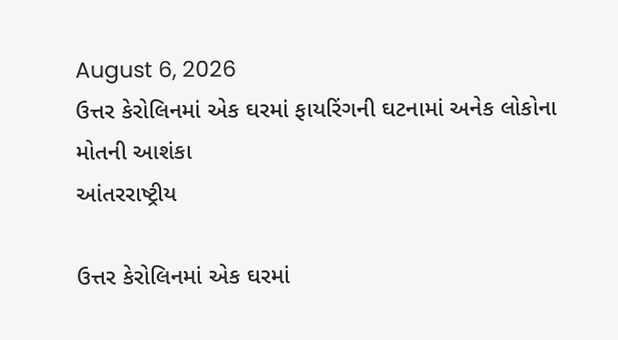August 6, 2026
ઉત્તર કેરોલિનમાં એક ઘરમાં ફાયરિંગની ઘટનામાં અનેક લોકોના મોતની આશંકા
આંતરરાષ્ટ્રીય

ઉત્તર કેરોલિનમાં એક ઘરમાં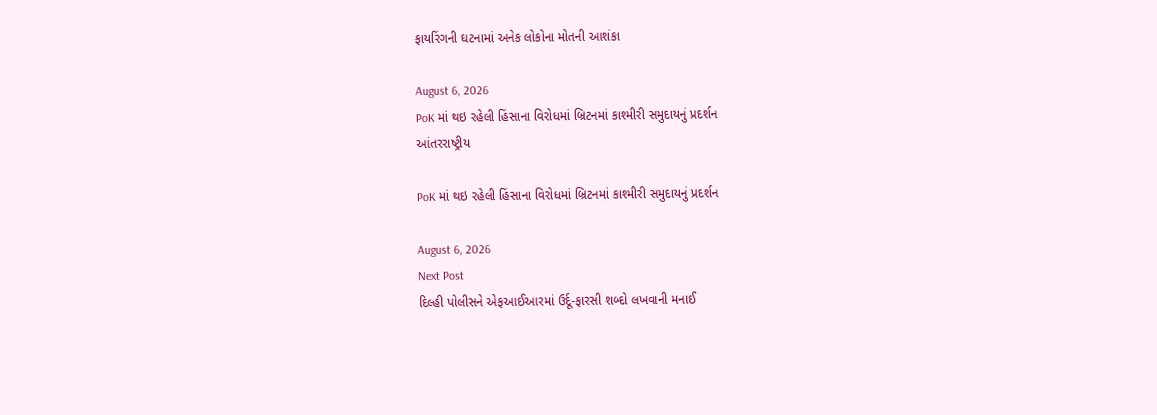ફાયરિંગની ઘટનામાં અનેક લોકોના મોતની આશંકા

August 6, 2026
PoK માં થઇ રહેલી હિંસાના વિરોધમાં બ્રિટનમાં કાશ્મીરી સમુદાયનું પ્રદર્શન
આંતરરાષ્ટ્રીય

PoK માં થઇ રહેલી હિંસાના વિરોધમાં બ્રિટનમાં કાશ્મીરી સમુદાયનું પ્રદર્શન

August 6, 2026
Next Post
દિલ્હી પોલીસને એફઆઈઆરમાં ઉર્દૂ-ફારસી શબ્દો લખવાની મનાઈ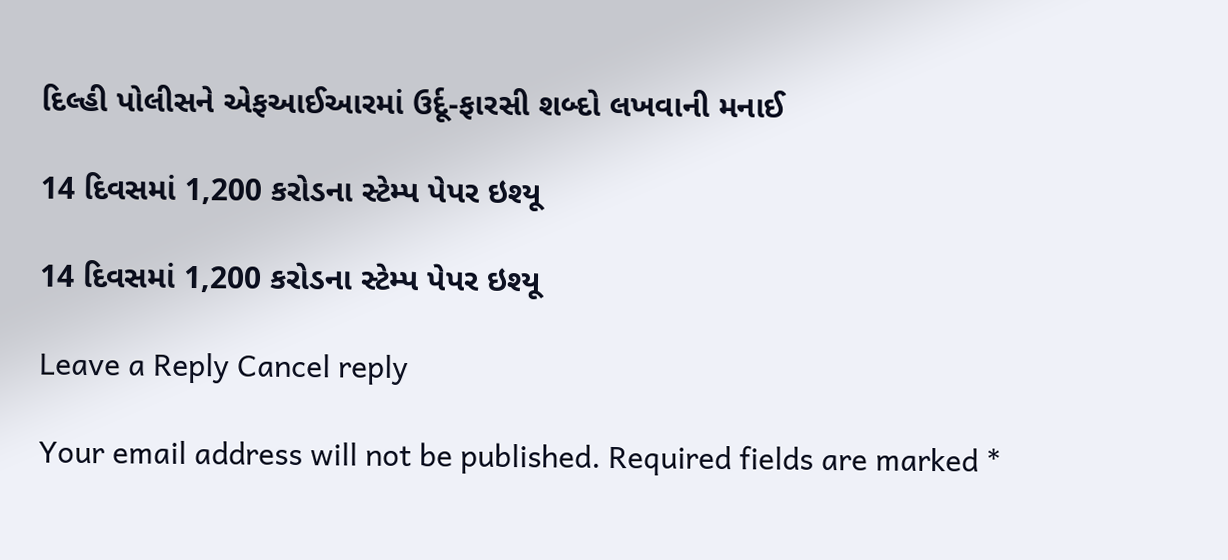દિલ્હી પોલીસને એફઆઈઆરમાં ઉર્દૂ-ફારસી શબ્દો લખવાની મનાઈ

14 દિવસમાં 1,200 કરોડના સ્ટેમ્પ પેપર ઇશ્યૂ

14 દિવસમાં 1,200 કરોડના સ્ટેમ્પ પેપર ઇશ્યૂ

Leave a Reply Cancel reply

Your email address will not be published. Required fields are marked *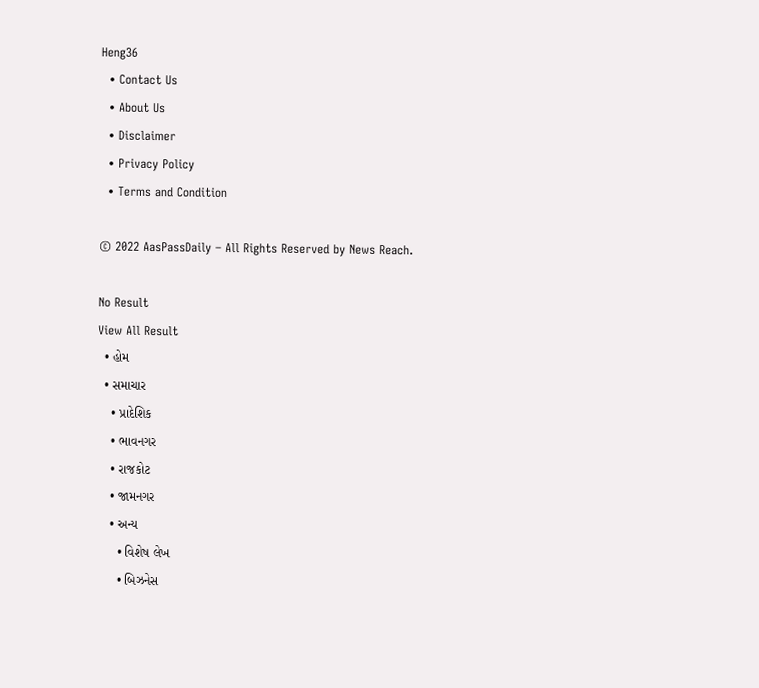Heng36
  • Contact Us
  • About Us
  • Disclaimer
  • Privacy Policy
  • Terms and Condition

© 2022 AasPassDaily – All Rights Reserved by News Reach.

No Result
View All Result
  • હોમ
  • સમાચાર
    • પ્રાદેશિક
    • ભાવનગર
    • રાજકોટ
    • જામનગર
    • અન્ય
      • વિશેષ લેખ
      • બિઝનેસ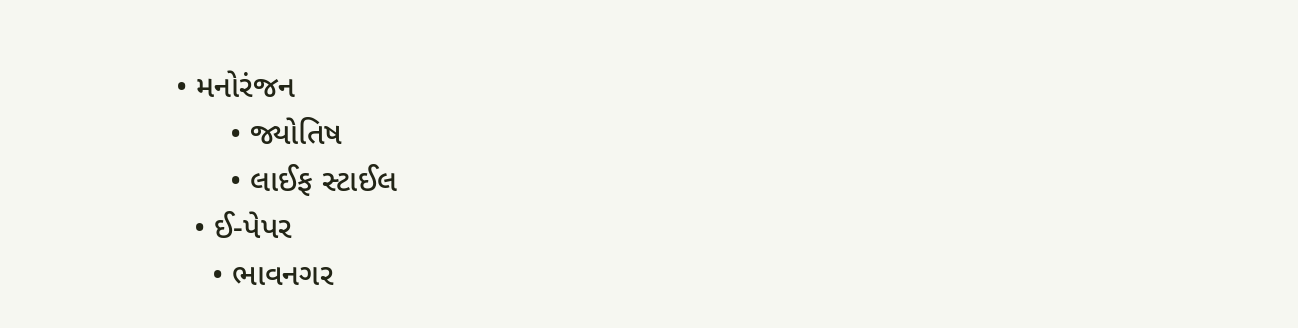• મનોરંજન
      • જ્યોતિષ
      • લાઈફ સ્ટાઈલ
  • ઈ-પેપર
    • ભાવનગર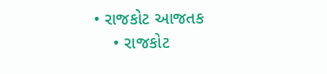• રાજકોટ આજતક
    • રાજકોટ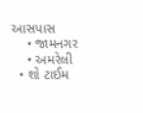આસપાસ
    • જામનગર
    • અમરેલી
  • શો ટાઈમ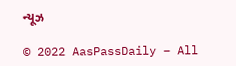ન્યૂઝ

© 2022 AasPassDaily – All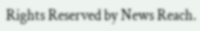Rights Reserved by News Reach.